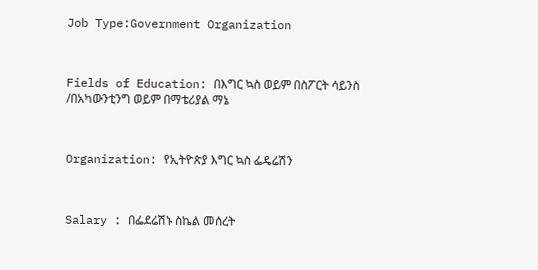Job Type:Government Organization



Fields of Education: በእግር ኳስ ወይም በስፖርት ሳይንስ /በአካውንቲንግ ወይም በማቴሪያል ማኔ



Organization: የኢትዮጵያ እግር ኳስ ፌዴሬሽን



Salary : በፌደሬሽኑ ስኬል መሰረት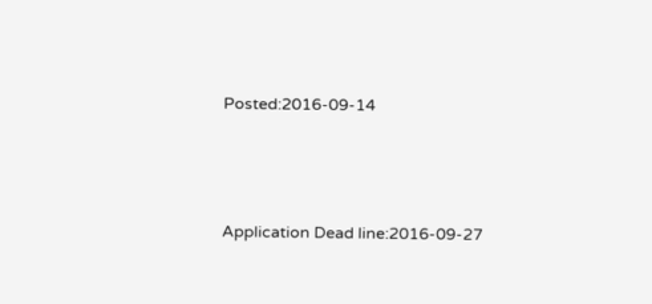Posted:2016-09-14



Application Dead line:2016-09-27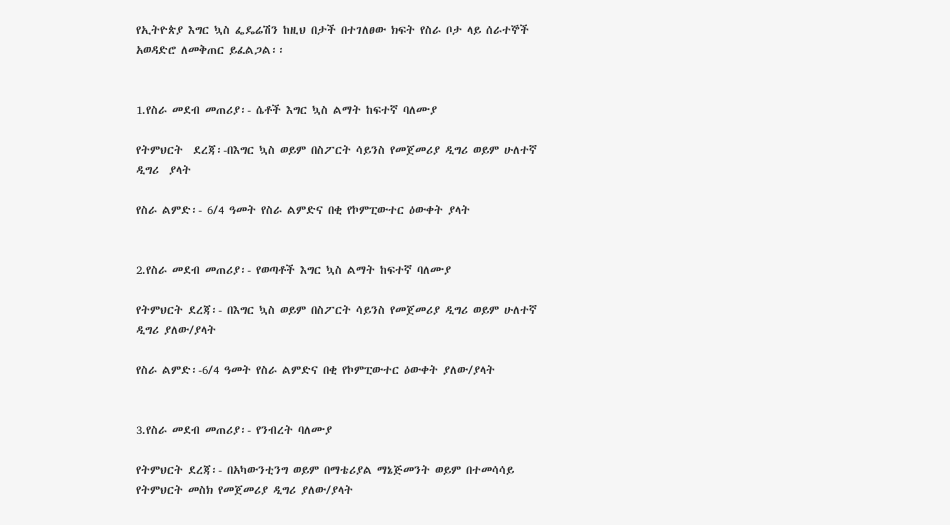የኢትዮጵያ እግር ኳስ ፌዴሬሽን ከዚህ በታች በተገለፀው ክፍት የስራ ቦታ ላይ ሰራተኞች አወዳድሮ ለመቅጠር ይፈልጋል፡፡


1.የስራ መደብ መጠሪያ፡- ሴቶች እግር ኳስ ልማት ከፍተኛ ባለሙያ

የትምህርት  ደረጃ፡-በእግር ኳስ ወይም በስፖርት ሳይንስ የመጀመሪያ ዲግሪ ወይም ሁለተኛ ዲግሪ  ያላት

የስራ ልምድ፡- 6/4 ዓመት የስራ ልምድና በቂ የኮምፒውተር ዕውቀት ያላት


2.የስራ መደብ መጠሪያ፡- የወጣቶች እግር ኳስ ልማት ከፍተኛ ባለሙያ

የትምህርት ደረጃ፡- በእግር ኳስ ወይም በስፖርት ሳይንስ የመጀመሪያ ዲግሪ ወይም ሁለተኛ ዲግሪ ያለው/ያላት

የስራ ልምድ፡-6/4 ዓመት የስራ ልምድና በቂ የኮምፒውተር ዕውቀት ያለው/ያላት


3.የስራ መደብ መጠሪያ፡- የንብረት ባለሙያ

የትምህርት ደረጃ፡- በአካውንቲንግ ወይም በማቴሪያል ማኔጅመንት ወይም በተመሳሳይ የትምህርት መስክ የመጀመሪያ ዲግሪ ያለው/ያላት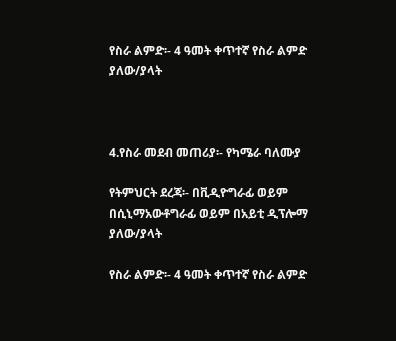የስራ ልምድ፡- 4 ዓመት ቀጥተኛ የስራ ልምድ ያለው/ያላት



4.የስራ መደብ መጠሪያ፡- የካሜራ ባለሙያ

የትምህርት ደረጃ፡- በቪዲዮግራፊ ወይም በሲኒማአውቶግራፊ ወይም በአይቲ ዲፕሎማ ያለው/ያላት

የስራ ልምድ፡- 4 ዓመት ቀጥተኛ የስራ ልምድ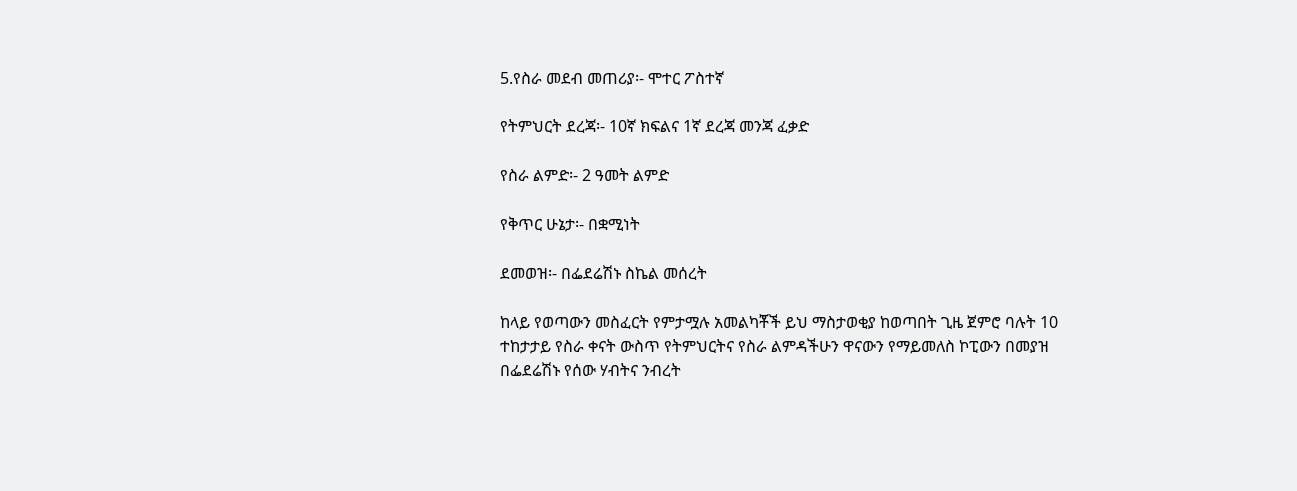5.የስራ መደብ መጠሪያ፡- ሞተር ፖስተኛ

የትምህርት ደረጃ፡- 10ኛ ክፍልና 1ኛ ደረጃ መንጃ ፈቃድ

የስራ ልምድ፡- 2 ዓመት ልምድ

የቅጥር ሁኔታ፡- በቋሚነት

ደመወዝ፡- በፌደሬሽኑ ስኬል መሰረት

ከላይ የወጣውን መስፈርት የምታሟሉ አመልካቾች ይህ ማስታወቂያ ከወጣበት ጊዜ ጀምሮ ባሉት 10 ተከታታይ የስራ ቀናት ውስጥ የትምህርትና የስራ ልምዳችሁን ዋናውን የማይመለስ ኮፒውን በመያዝ በፌደሬሽኑ የሰው ሃብትና ንብረት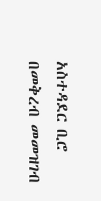አስተዳደር ቢሮ በመቅረብ መመዝገብ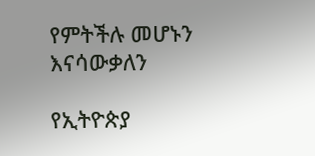የምትችሉ መሆኑን እናሳውቃለን

የኢትዮጵያ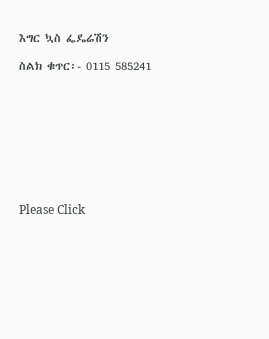እግር ኳስ ፌዴሬሽን

ስልክ ቁጥር፡- 0115 585241









Please Click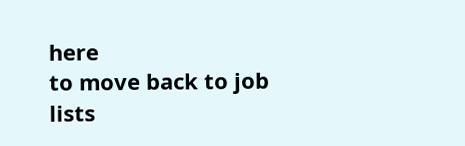here
to move back to job lists